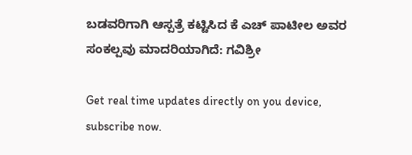ಬಡವರಿಗಾಗಿ ಆಸ್ಪತ್ರೆ ಕಟ್ಟಿಸಿದ ಕೆ ಎಚ್ ಪಾಟೀಲ ಅವರ ಸಂಕಲ್ಪವು ಮಾದರಿಯಾಗಿದೆ: ಗವಿಶ್ರೀ

Get real time updates directly on you device, subscribe now.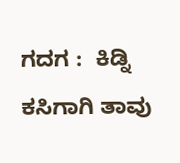ಗದಗ :  ಕಿಡ್ನಿ ಕಸಿಗಾಗಿ ತಾವು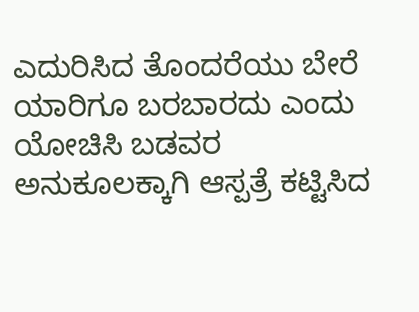ಎದುರಿಸಿದ ತೊಂದರೆಯು ಬೇರೆ ಯಾರಿಗೂ ಬರಬಾರದು ಎಂದು ಯೋಚಿಸಿ ಬಡವರ ಅನುಕೂಲಕ್ಕಾಗಿ ಆಸ್ಪತ್ರೆ ಕಟ್ಟಿಸಿದ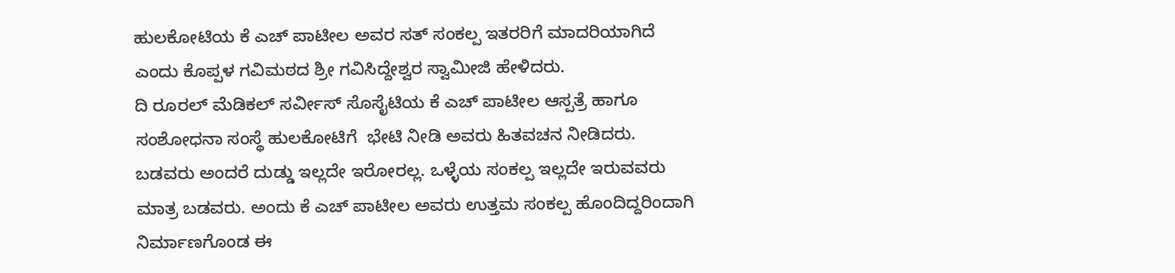ಹುಲಕೋಟಿಯ ಕೆ ಎಚ್ ಪಾಟೀಲ ಅವರ ಸತ್ ಸಂಕಲ್ಪ ಇತರರಿಗೆ ಮಾದರಿಯಾಗಿದೆ ಎಂದು ಕೊಪ್ಪಳ ಗವಿಮಠದ ಶ್ರೀ ಗವಿಸಿದ್ದೇಶ್ವರ ಸ್ವಾಮೀಜಿ ಹೇಳಿದರು.
ದಿ ರೂರಲ್ ಮೆಡಿಕಲ್ ಸರ್ವೀಸ್ ಸೊಸೈಟಿಯ ಕೆ ಎಚ್ ಪಾಟೀಲ ಆಸ್ಪತ್ರೆ ಹಾಗೂ ಸಂಶೋಧನಾ ಸಂಸ್ಥೆ ಹುಲಕೋಟಿಗೆ  ಭೇಟಿ ನೀಡಿ ಅವರು ಹಿತವಚನ ನೀಡಿದರು.
ಬಡವರು ಅಂದರೆ ದುಡ್ಡು ಇಲ್ಲದೇ ಇರೋರಲ್ಲ. ಒಳ್ಳೆಯ ಸಂಕಲ್ಪ ಇಲ್ಲದೇ ಇರುವವರು ಮಾತ್ರ ಬಡವರು. ಅಂದು ಕೆ‌ ಎಚ್ ಪಾಟೀಲ ಅವರು ಉತ್ತಮ ಸಂಕಲ್ಪ ಹೊಂದಿದ್ದರಿಂದಾಗಿ ನಿರ್ಮಾಣಗೊಂಡ ಈ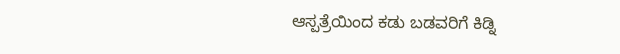ಆಸ್ಪತ್ರೆಯಿಂದ‌ ಕಡು ಬಡವರಿಗೆ ಕಿಡ್ನಿ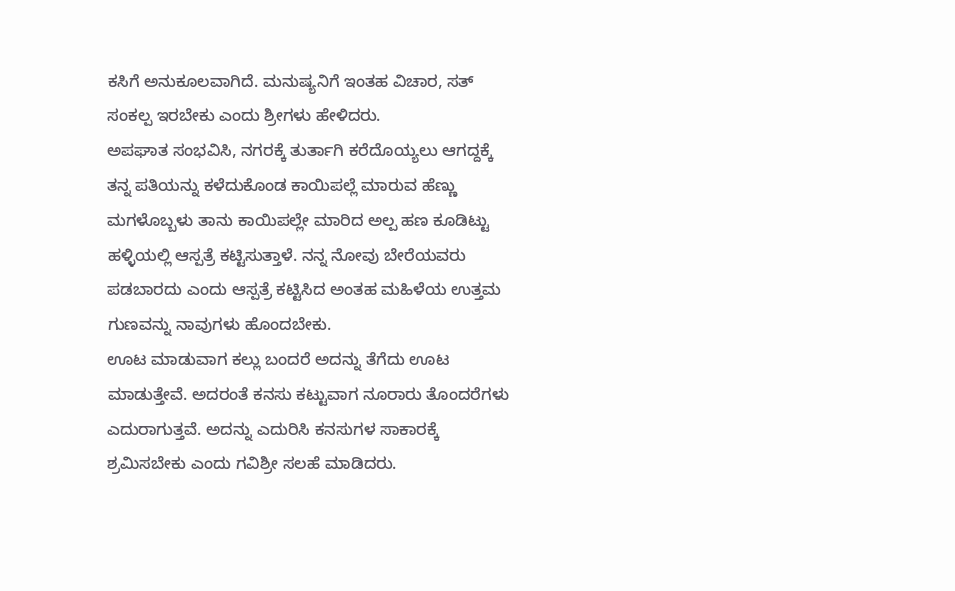ಕಸಿಗೆ ಅನುಕೂಲವಾಗಿದೆ. ಮನುಷ್ಯನಿಗೆ ಇಂತಹ ವಿಚಾರ, ಸತ್ ಸಂಕಲ್ಪ ಇರಬೇಕು ಎಂದು ಶ್ರೀಗಳು ಹೇಳಿದರು.
ಅಪಘಾತ ಸಂಭವಿಸಿ, ನಗರಕ್ಕೆ ತುರ್ತಾಗಿ ಕರೆದೊಯ್ಯಲು ಆಗದ್ದಕ್ಕೆ ತನ್ನ ಪತಿಯನ್ನು ಕಳೆದುಕೊಂಡ ಕಾಯಿಪಲ್ಲೆ ಮಾರುವ ಹೆಣ್ಣು ಮಗಳೊಬ್ಬಳು ತಾನು ಕಾಯಿಪಲ್ಲೇ ಮಾರಿದ ಅಲ್ಪ ಹಣ ಕೂಡಿಟ್ಟು ಹಳ್ಳಿಯಲ್ಲಿ ಆಸ್ಪತ್ರೆ ಕಟ್ಟಿಸುತ್ತಾಳೆ. ನನ್ನ ನೋವು ಬೇರೆಯವರು ಪಡಬಾರದು ಎಂದು ಆಸ್ಪತ್ರೆ ಕಟ್ಟಿಸಿದ ಅಂತಹ ಮಹಿಳೆಯ ಉತ್ತಮ ಗುಣವನ್ನು ನಾವುಗಳು ಹೊಂದಬೇಕು.
ಊಟ ಮಾಡುವಾಗ ಕಲ್ಲು ಬಂದರೆ ಅದನ್ನು ತೆಗೆದು ಊಟ ಮಾಡುತ್ತೇವೆ. ಅದರಂತೆ ಕನಸು ಕಟ್ಟುವಾಗ ನೂರಾರು ತೊಂದರೆಗಳು ಎದುರಾಗುತ್ತವೆ. ಅದನ್ನು ಎದುರಿಸಿ ಕನಸುಗಳ ಸಾಕಾರಕ್ಕೆ ಶ್ರಮಿಸಬೇಕು ಎಂದು ಗವಿಶ್ರೀ ಸಲಹೆ ಮಾಡಿದರು.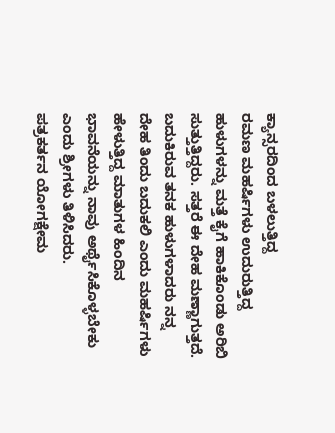ಕ್ಯಾನ್ಸರದಿಂದ ಬಳಲುತ್ತಿದ್ದ
ರಮಣ ಮಹರ್ಷಿಗಳು ಉದುರುತ್ತಿದ್ದ ಹುಳುಗಳನ್ನು ಮತ್ತೆ ಕೈಗೆ ಹಾಕಿಕೊಂಡು ಅರಿಬಿ ಸುತ್ತುತ್ತಿದ್ದರು. ಸತ್ತರೆ ಈ ದೇಹ ಮಣ್ಣಾಗುತ್ತದೆ. ಬದುಕಿರುವ ತನಕ ಹುಳುಗಳಾದರು ನನ್ನ ದೇಹ ತಿಂದು ಬದುಕಲಿ ಎಂದು ಮಹರ್ಷಿಗಳು ಹೇಳುತ್ತಿದ್ದ ಮಾತುಗಳ ಹಿಂದಿನ ಭಾವನೆಯನ್ನು ನಾವು ಅರ್ಥೈಸಿಕೊಳ್ಳಬೇಕು ಎಂದು ಶ್ರೀಗಳು ತಿಳಿಸಿದರು.
ಪತ್ರಕರ್ತನ ಯೋಗಕ್ಷೇಮ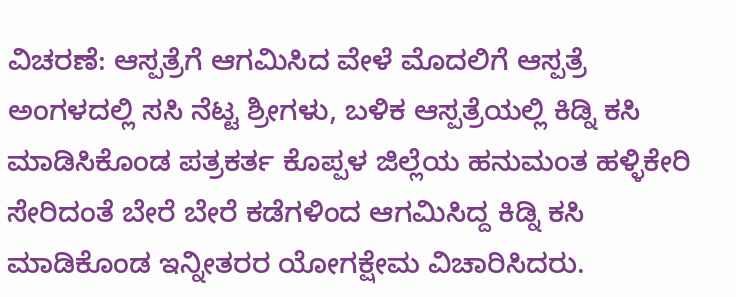ವಿಚರಣೆ: ಆಸ್ಪತ್ರೆಗೆ ಆಗಮಿಸಿದ ವೇಳೆ ಮೊದಲಿಗೆ ಆಸ್ಪತ್ರೆ ಅಂಗಳದಲ್ಲಿ ಸಸಿ ನೆಟ್ಟ ಶ್ರೀಗಳು, ಬಳಿಕ ಆಸ್ಪತ್ರೆಯಲ್ಲಿ ಕಿಡ್ನಿ ಕಸಿ ಮಾಡಿಸಿಕೊಂಡ ಪತ್ರಕರ್ತ ಕೊಪ್ಪಳ ಜಿಲ್ಲೆಯ ಹನುಮಂತ ಹಳ್ಳಿಕೇರಿ ಸೇರಿದಂತೆ ಬೇರೆ ಬೇರೆ ಕಡೆಗಳಿಂದ ಆಗಮಿಸಿದ್ದ ಕಿಡ್ನಿ ಕಸಿ ಮಾಡಿಕೊಂಡ ಇನ್ನೀತರರ ಯೋಗಕ್ಷೇಮ ವಿಚಾರಿಸಿದರು.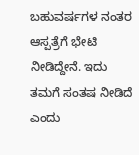ಬಹುವರ್ಷಗಳ ನಂತರ ಆಸ್ಪತ್ರೆಗೆ ಭೇಟಿ ನೀಡಿದ್ದೇನೆ. ಇದು ತಮಗೆ ಸಂತಷ ನೀಡಿದೆ ಎಂದು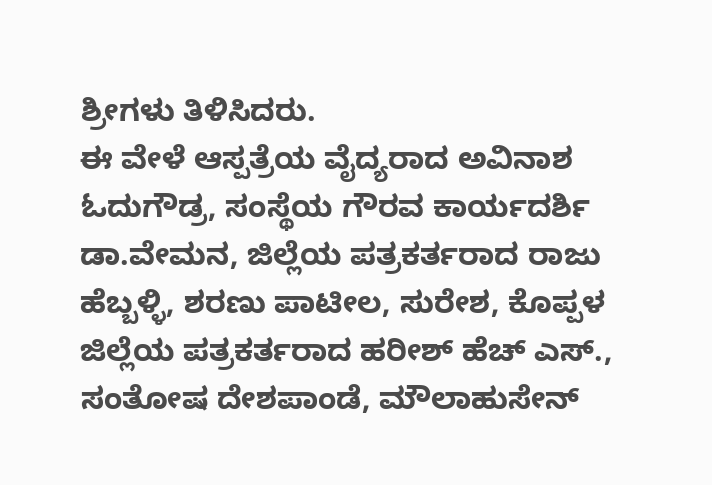ಶ್ರೀಗಳು ತಿಳಿಸಿದರು.
ಈ ವೇಳೆ ಆಸ್ಪತ್ರೆಯ ವೈದ್ಯರಾದ ಅವಿನಾಶ ಓದುಗೌಡ್ರ, ಸಂಸ್ಥೆಯ ಗೌರವ ಕಾರ್ಯದರ್ಶಿ ಡಾ.ವೇಮನ, ಜಿಲ್ಲೆಯ ಪತ್ರಕರ್ತರಾದ ರಾಜು ಹೆಬ್ಬಳ್ಳಿ, ಶರಣು ಪಾಟೀಲ, ಸುರೇಶ, ಕೊಪ್ಪಳ ಜಿಲ್ಲೆಯ ಪತ್ರಕರ್ತರಾದ ಹರೀಶ್ ಹೆಚ್ ಎಸ್., ಸಂತೋಷ ದೇಶಪಾಂಡೆ, ಮೌಲಾಹುಸೇನ್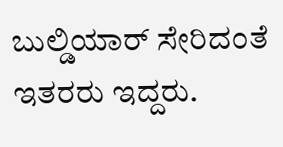ಬುಲ್ಡಿಯಾರ್ ಸೇರಿದಂತೆ ಇತರರು ಇದ್ದರು.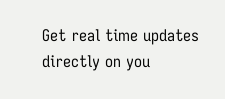Get real time updates directly on you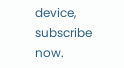device, subscribe now.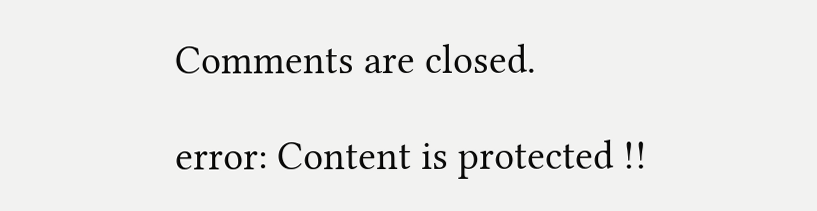Comments are closed.

error: Content is protected !!